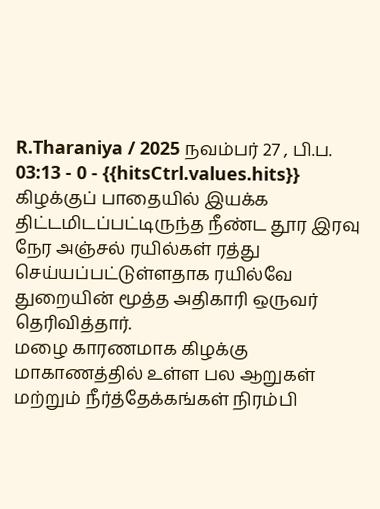R.Tharaniya / 2025 நவம்பர் 27 , பி.ப. 03:13 - 0 - {{hitsCtrl.values.hits}}
கிழக்குப் பாதையில் இயக்க திட்டமிடப்பட்டிருந்த நீண்ட தூர இரவு நேர அஞ்சல் ரயில்கள் ரத்து செய்யப்பட்டுள்ளதாக ரயில்வே துறையின் மூத்த அதிகாரி ஒருவர் தெரிவித்தார்.
மழை காரணமாக கிழக்கு மாகாணத்தில் உள்ள பல ஆறுகள் மற்றும் நீர்த்தேக்கங்கள் நிரம்பி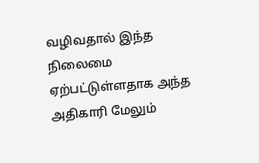வழிவதால் இந்த நிலைமை ஏற்பட்டுள்ளதாக அந்த அதிகாரி மேலும்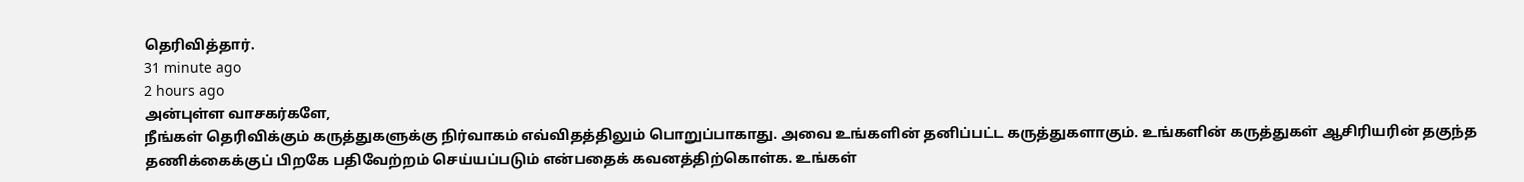தெரிவித்தார்.
31 minute ago
2 hours ago
அன்புள்ள வாசகர்களே,
நீங்கள் தெரிவிக்கும் கருத்துகளுக்கு நிர்வாகம் எவ்விதத்திலும் பொறுப்பாகாது. அவை உங்களின் தனிப்பட்ட கருத்துகளாகும். உங்களின் கருத்துகள் ஆசிரியரின் தகுந்த தணிக்கைக்குப் பிறகே பதிவேற்றம் செய்யப்படும் என்பதைக் கவனத்திற்கொள்க. உங்கள்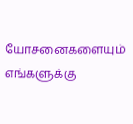யோசனைகளையும் எங்களுக்கு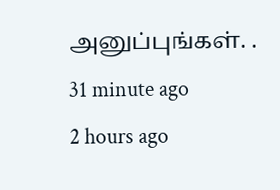அனுப்புங்கள். .
31 minute ago
2 hours ago